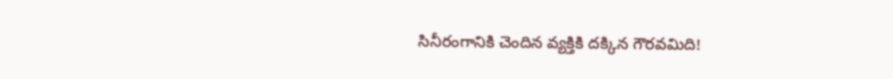సినీరంగానికి చెందిన వ్యక్తికి దక్కిన గౌరవమిది!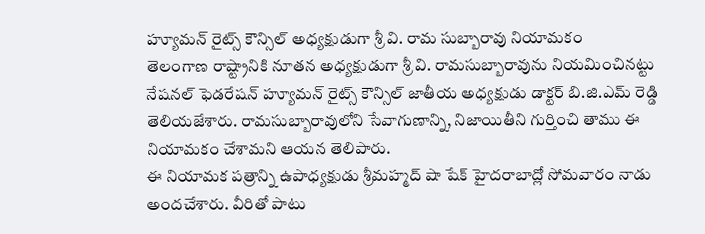హ్యూమన్ రైట్స్ కౌన్సిల్ అధ్యక్షుడుగా శ్రీ వి. రామ సుబ్బారావు నియామకం
తెలంగాణ రాష్ట్రానికి నూతన అధ్యక్షుడుగా శ్రీ వి. రామసుబ్బారావును నియమించినట్టు నేషనల్ ఫెడరేషన్ హ్యూమన్ రైట్స్ కౌన్సిల్ జాతీయ అధ్యక్షుడు డాక్టర్ బి.జి.ఎమ్ రెడ్డి తెలియజేశారు. రామసుబ్బారావులోని సేవాగుణాన్ని, నిజాయితీని గుర్తించి తాము ఈ నియామకం చేశామని ఆయన తెలిపారు.
ఈ నియామక పత్రాన్ని ఉపాధ్యక్షుడు శ్రీమహ్మద్ షా షేక్ హైదరాబాద్లో సోమవారం నాడు అందచేశారు. వీరితో పాటు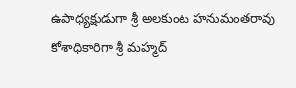ఉపాధ్యక్షుడుగా శ్రీ అలకుంట హనుమంతరావు కోశాధికారిగా శ్రీ మహ్మద్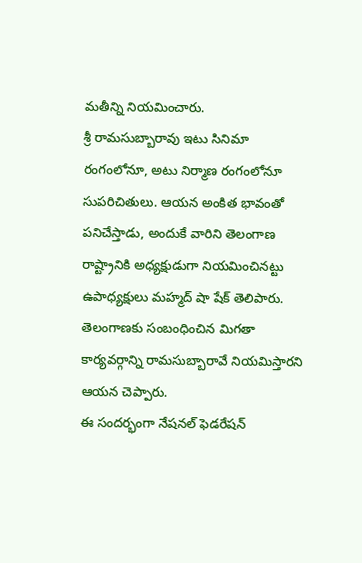మతీన్ని నియమించారు.
శ్రీ రామసుబ్బారావు ఇటు సినిమా రంగంలోనూ, అటు నిర్మాణ రంగంలోనూ సుపరిచితులు. ఆయన అంకిత భావంతో పనిచేస్తాడు, అందుకే వారిని తెలంగాణ రాష్ట్రానికి అధ్యక్షుడుగా నియమించినట్టు ఉపాధ్యక్షులు మహ్మద్ షా షేక్ తెలిపారు. తెలంగాణకు సంబంధించిన మిగతా కార్యవర్గాన్ని రామసుబ్బారావే నియమిస్తారని ఆయన చెప్పారు.
ఈ సందర్భంగా నేషనల్ ఫెడరేషన్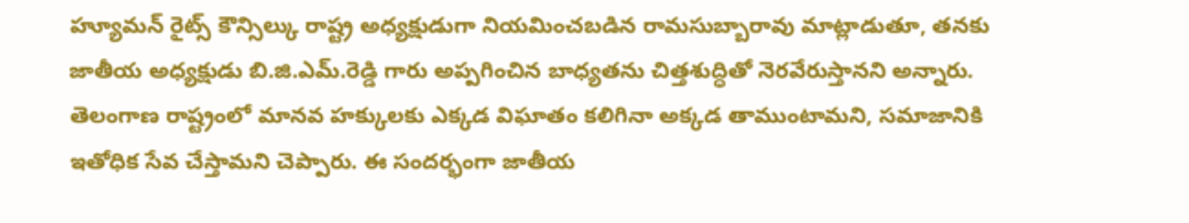హ్యూమన్ రైట్స్ కౌన్సిల్కు రాష్ట్ర అధ్యక్షుడుగా నియమించబడిన రామసుబ్బారావు మాట్లాడుతూ, తనకు జాతీయ అధ్యక్షుడు బి.జి.ఎమ్.రెడ్డి గారు అప్పగించిన బాధ్యతను చిత్తశుద్ధితో నెరవేరుస్తానని అన్నారు. తెలంగాణ రాష్ట్రంలో మానవ హక్కులకు ఎక్కడ విఘాతం కలిగినా అక్కడ తాముంటామని, సమాజానికి ఇతోధిక సేవ చేస్తామని చెప్పారు. ఈ సందర్భంగా జాతీయ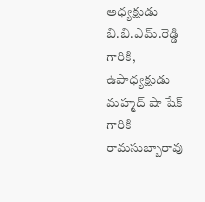అధ్యక్షుడు బి.బి.ఎమ్.రెడ్డి గారికి, ఉపాధ్యక్షుడు మహ్మద్ షా షేక్ గారికి రామసుబ్బారావు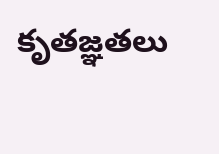కృతజ్ఞతలు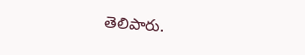తెలిపారు.